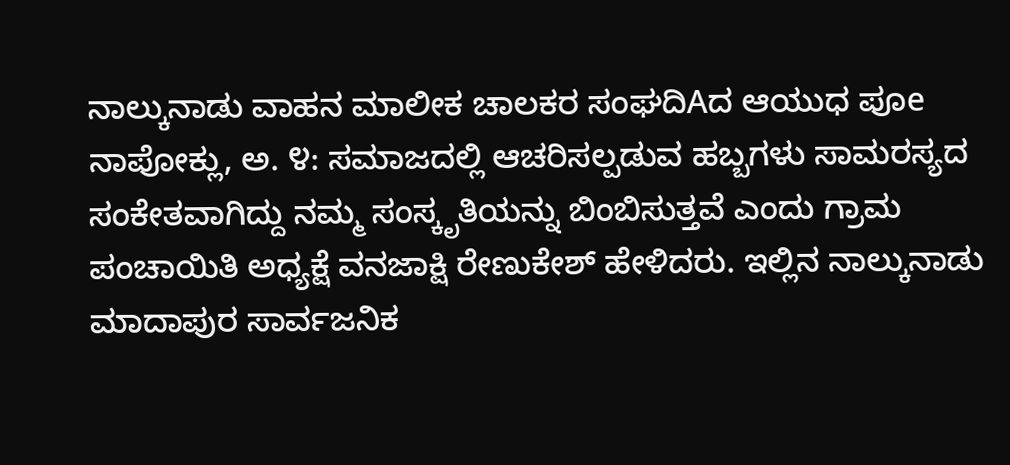ನಾಲ್ಕುನಾಡು ವಾಹನ ಮಾಲೀಕ ಚಾಲಕರ ಸಂಘದಿAದ ಆಯುಧ ಪೂe ನಾಪೋಕ್ಲು, ಅ. ೪: ಸಮಾಜದಲ್ಲಿ ಆಚರಿಸಲ್ಪಡುವ ಹಬ್ಬಗಳು ಸಾಮರಸ್ಯದ ಸಂಕೇತವಾಗಿದ್ದು ನಮ್ಮ ಸಂಸ್ಕೃತಿಯನ್ನು ಬಿಂಬಿಸುತ್ತವೆ ಎಂದು ಗ್ರಾಮ ಪಂಚಾಯಿತಿ ಅಧ್ಯಕ್ಷೆ ವನಜಾಕ್ಷಿ ರೇಣುಕೇಶ್ ಹೇಳಿದರು. ಇಲ್ಲಿನ ನಾಲ್ಕುನಾಡು
ಮಾದಾಪುರ ಸಾರ್ವಜನಿಕ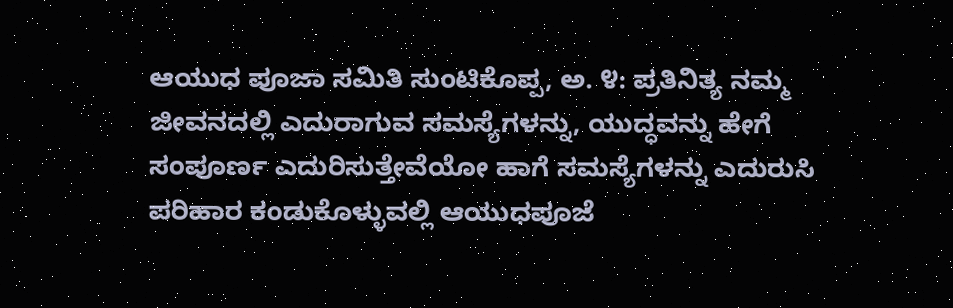ಆಯುಧ ಪೂಜಾ ಸಮಿತಿ ಸುಂಟಿಕೊಪ್ಪ, ಅ. ೪: ಪ್ರತಿನಿತ್ಯ ನಮ್ಮ ಜೀವನದಲ್ಲಿ ಎದುರಾಗುವ ಸಮಸ್ಯೆಗಳನ್ನು, ಯುದ್ಧವನ್ನು ಹೇಗೆ ಸಂಪೂರ್ಣ ಎದುರಿಸುತ್ತೇವೆಯೋ ಹಾಗೆ ಸಮಸ್ಯೆಗಳನ್ನು ಎದುರುಸಿ ಪರಿಹಾರ ಕಂಡುಕೊಳ್ಳುವಲ್ಲಿ ಆಯುಧಪೂಜೆ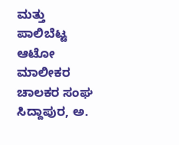ಮತ್ತು
ಪಾಲಿಬೆಟ್ಟ ಆಟೋ ಮಾಲೀಕರ ಚಾಲಕರ ಸಂಘ ಸಿದ್ದಾಪುರ, ಅ.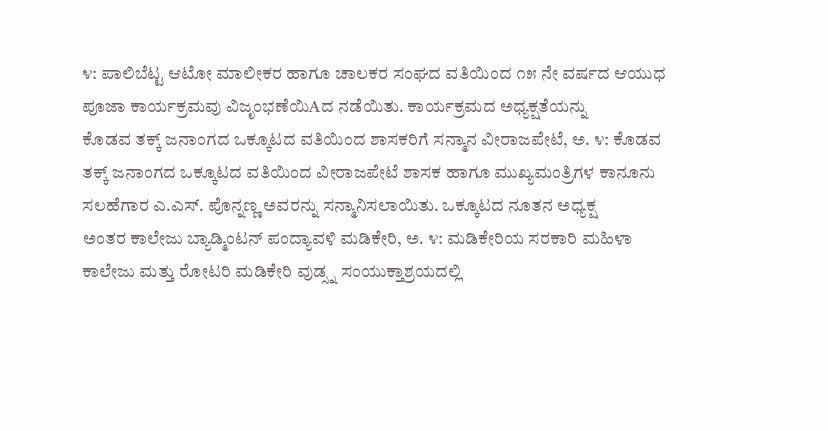೪: ಪಾಲಿಬೆಟ್ಟ ಆಟೋ ಮಾಲೀಕರ ಹಾಗೂ ಚಾಲಕರ ಸಂಘದ ವತಿಯಿಂದ ೧೫ ನೇ ವರ್ಷದ ಆಯುಧ ಪೂಜಾ ಕಾರ್ಯಕ್ರಮವು ವಿಜೃಂಭಣೆಯಿAದ ನಡೆಯಿತು. ಕಾರ್ಯಕ್ರಮದ ಅಧ್ಯಕ್ಷತೆಯನ್ನು
ಕೊಡವ ತಕ್ಕ್ ಜನಾಂಗದ ಒಕ್ಕೂಟದ ವತಿಯಿಂದ ಶಾಸಕರಿಗೆ ಸನ್ಮಾನ ವೀರಾಜಪೇಟೆ, ಅ. ೪: ಕೊಡವ ತಕ್ಕ್ ಜನಾಂಗದ ಒಕ್ಕೂಟದ ವತಿಯಿಂದ ವೀರಾಜಪೇಟೆ ಶಾಸಕ ಹಾಗೂ ಮುಖ್ಯಮಂತ್ರಿಗಳ ಕಾನೂನು ಸಲಹೆಗಾರ ಎ.ಎಸ್. ಪೊನ್ನಣ್ಣ ಅವರನ್ನು ಸನ್ಮಾನಿಸಲಾಯಿತು. ಒಕ್ಕೂಟದ ನೂತನ ಅಧ್ಯಕ್ಷ
ಅಂತರ ಕಾಲೇಜು ಬ್ಯಾಡ್ಮಿಂಟನ್ ಪಂದ್ಯಾವಳಿ ಮಡಿಕೇರಿ, ಅ. ೪: ಮಡಿಕೇರಿಯ ಸರಕಾರಿ ಮಹಿಳಾ ಕಾಲೇಜು ಮತ್ತು ರೋಟರಿ ಮಡಿಕೇರಿ ವುಡ್ಸ್ನ ಸಂಯುಕ್ತಾಶ್ರಯದಲ್ಲಿ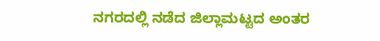ನಗರದಲ್ಲಿ ನಡೆದ ಜಿಲ್ಲಾಮಟ್ಟದ ಅಂತರ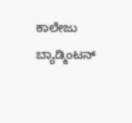ಕಾಲೇಜು ಬ್ಯಾಡ್ಮಿಂಟನ್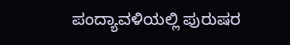ಪಂದ್ಯಾವಳಿಯಲ್ಲಿ ಪುರುಷರ